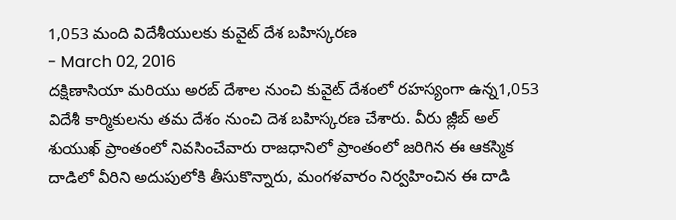1,053 మంది విదేశీయులకు కువైట్ దేశ బహిస్కరణ
- March 02, 2016
దక్షిణాసియా మరియు అరబ్ దేశాల నుంచి కువైట్ దేశంలో రహస్యంగా ఉన్న1,053 విదేశీ కార్మికులను తమ దేశం నుంచి దెశ బహిస్కరణ చేశారు. వీరు జ్లీబ్ అల్ శుయుఖ్ ప్రాంతంలో నివసించేవారు రాజధానిలో ప్రాంతంలో జరిగిన ఈ ఆకస్మిక దాడిలో వీరిని అదుపులోకి తీసుకొన్నారు, మంగళవారం నిర్వహించిన ఈ దాడి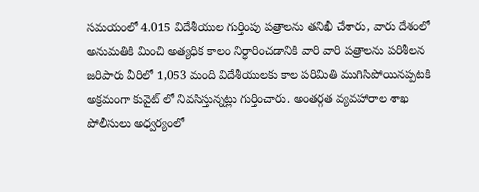సమయంలో 4.015 విదేశీయుల గుర్తింపు పత్రాలను తనిఖీ చేశారు, వారు దేశంలో అనుమతికి మించి అత్యధిక కాలం నిర్ధారించడానికి వారి వారి పత్రాలను పరిశీలన జరిపారు వీరిలో 1,053 మంది విదేశీయులకు కాల పరిమితి ముగిసిపోయినప్పటకి అక్రమంగా కువైట్ లో నివసిస్తున్నట్లు గుర్తించారు. అంతర్గత వ్యవహారాల శాఖ పోలీసులు అధ్వర్యంలో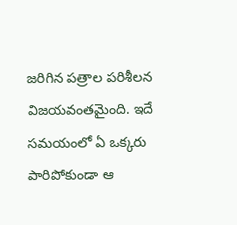జరిగిన పత్రాల పరిశీలన విజయవంతమైంది. ఇదే సమయంలో ఏ ఒక్కరు పారిపోకుండా ఆ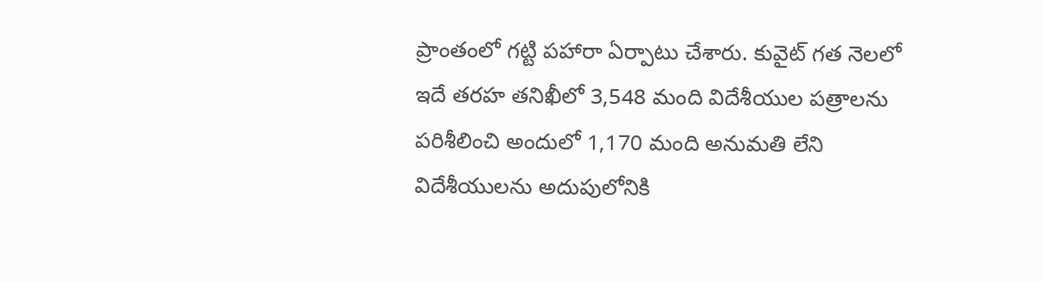ప్రాంతంలో గట్టి పహారా ఏర్పాటు చేశారు. కువైట్ గత నెలలో ఇదే తరహ తనిఖీలో 3,548 మంది విదేశీయుల పత్రాలను పరిశీలించి అందులో 1,170 మంది అనుమతి లేని విదేశీయులను అదుపులోనికి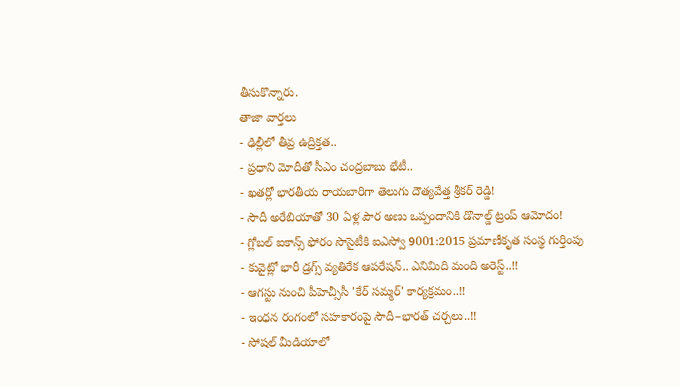తీసుకొన్నారు.
తాజా వార్తలు
- ఢిల్లీలో తీవ్ర ఉద్రిక్తత..
- ప్రధాని మోదీతో సీఎం చంద్రబాబు భేటీ..
- ఖతర్లో భారతీయ రాయబారిగా తెలుగు దౌత్యవేత్త శ్రీకర్ రెడ్డి!
- సౌదీ అరేబియాతో 30 ఏళ్ల పౌర అణు ఒప్పందానికి డొనాల్డ్ ట్రంప్ ఆమోదం!
- గ్లోబల్ ఐకాన్స్ ఫోరం సొసైటీకి ఐఎస్వో 9001:2015 ప్రమాణీకృత సంస్థ గుర్తింపు
- కువైట్లో భారీ డ్రగ్స్ వ్యతిరేక ఆపరేషన్.. ఎనిమిది మంది అరెస్ట్..!!
- ఆగస్టు నుంచి పీహెచ్సీసీ 'కేర్ సమ్మర్' కార్యక్రమం..!!
- ఇంధన రంగంలో సహకారంపై సౌదీ–భారత్ చర్చలు..!!
- సోషల్ మీడియాలో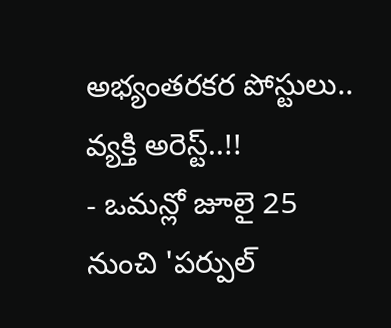అభ్యంతరకర పోస్టులు.. వ్యక్తి అరెస్ట్..!!
- ఒమన్లో జూలై 25 నుంచి 'పర్పుల్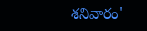శనివారం'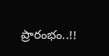ప్రారంభం..!!